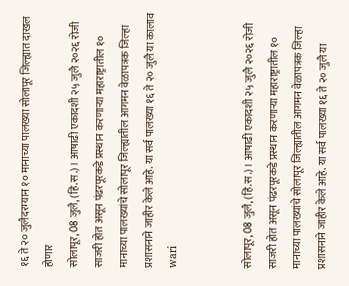१६ ते २० जुलैदरम्यान १० मानाच्या पालख्या सोलापूर जिल्ह्यात दाखल होणार
सोलापूर, 08 जुलै, (हिं.स.)। आषाढी एकादशी २५ जुलै २०२६ रोजी साजरी होत असून पंढरपूरकडे प्रस्थान करणाऱ्या महाराष्ट्रातील १० मानाच्या पालख्यांचे सोलापूर जिल्ह्यातील आगमन वेळापत्रक जिल्हा प्रशासनाने जाहीर केले आहे. या सर्व पालख्या १६ ते २० जुलै या कालाव
wari


सोलापूर, 08 जुलै, (हिं.स.)। आषाढी एकादशी २५ जुलै २०२६ रोजी साजरी होत असून पंढरपूरकडे प्रस्थान करणाऱ्या महाराष्ट्रातील १० मानाच्या पालख्यांचे सोलापूर जिल्ह्यातील आगमन वेळापत्रक जिल्हा प्रशासनाने जाहीर केले आहे. या सर्व पालख्या १६ ते २० जुलै या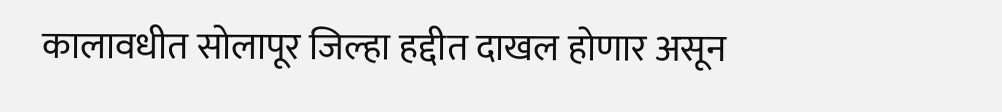कालावधीत सोलापूर जिल्हा हद्दीत दाखल होणार असून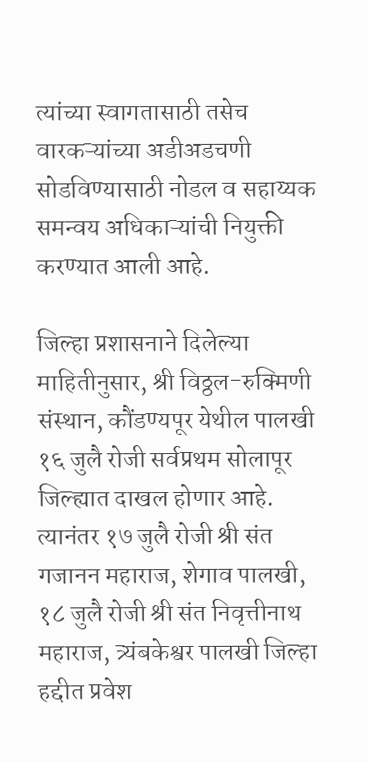त्यांच्या स्वागतासाठी तसेच वारकऱ्यांच्या अडीअडचणी सोडविण्यासाठी नोडल व सहाय्यक समन्वय अधिकाऱ्यांची नियुक्ती करण्यात आली आहे.

जिल्हा प्रशासनाने दिलेल्या माहितीनुसार, श्री विठ्ठल-रुक्मिणी संस्थान, कौंडण्यपूर येथील पालखी १६ जुलै रोजी सर्वप्रथम सोलापूर जिल्ह्यात दाखल होणार आहे. त्यानंतर १७ जुलै रोजी श्री संत गजानन महाराज, शेगाव पालखी, १८ जुलै रोजी श्री संत निवृत्तीनाथ महाराज, त्र्यंबकेश्वर पालखी जिल्हा हद्दीत प्रवेश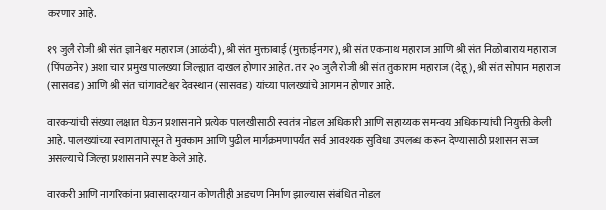करणार आहे.

१९ जुलै रोजी श्री संत ज्ञानेश्वर महाराज (आळंदी), श्री संत मुक्ताबाई (मुक्ताईनगर), श्री संत एकनाथ महाराज आणि श्री संत निळोबाराय महाराज (पिंपळनेर) अशा चार प्रमुख पालख्या जिल्ह्यात दाखल होणार आहेत. तर २० जुलै रोजी श्री संत तुकाराम महाराज (देहू), श्री संत सोपान महाराज (सासवड) आणि श्री संत चांगावटेश्वर देवस्थान (सासवड) यांच्या पालख्यांचे आगमन होणार आहे.

वारकऱ्यांची संख्या लक्षात घेऊन प्रशासनाने प्रत्येक पालखीसाठी स्वतंत्र नोडल अधिकारी आणि सहाय्यक समन्वय अधिकाऱ्यांची नियुक्ती केली आहे. पालख्यांच्या स्वागतापासून ते मुक्काम आणि पुढील मार्गक्रमणापर्यंत सर्व आवश्यक सुविधा उपलब्ध करून देण्यासाठी प्रशासन सज्ज असल्याचे जिल्हा प्रशासनाने स्पष्ट केले आहे.

वारकरी आणि नागरिकांना प्रवासादरम्यान कोणतीही अडचण निर्माण झाल्यास संबंधित नोडल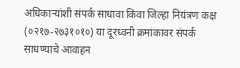अधिकाऱ्यांशी संपर्क साधावा किंवा जिल्हा नियंत्रण कक्ष (०२१७-२७३१०१०) या दूरध्वनी क्रमांकावर संपर्क साधण्याचे आवाहन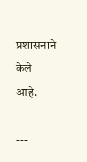प्रशासनाने केले आहे.

---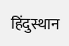हिंदुस्थान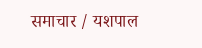समाचार / यशपाल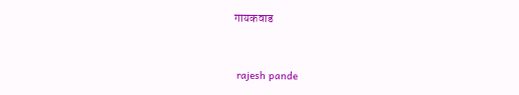गायकवाड


 rajesh pande